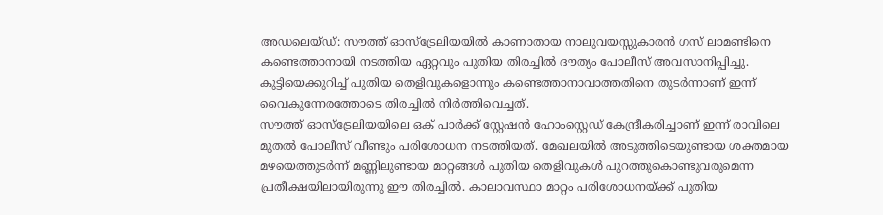അഡലെയ്ഡ്: സൗത്ത് ഓസ്ട്രേലിയയിൽ കാണാതായ നാലുവയസ്സുകാരൻ ഗസ് ലാമണ്ടിനെ കണ്ടെത്താനായി നടത്തിയ ഏറ്റവും പുതിയ തിരച്ചിൽ ദൗത്യം പോലീസ് അവസാനിപ്പിച്ചു. കുട്ടിയെക്കുറിച്ച് പുതിയ തെളിവുകളൊന്നും കണ്ടെത്താനാവാത്തതിനെ തുടർന്നാണ് ഇന്ന് വൈകുന്നേരത്തോടെ തിരച്ചിൽ നിർത്തിവെച്ചത്.
സൗത്ത് ഓസ്ട്രേലിയയിലെ ഒക് പാർക്ക് സ്റ്റേഷൻ ഹോംസ്റ്റെഡ് കേന്ദ്രീകരിച്ചാണ് ഇന്ന് രാവിലെ മുതൽ പോലീസ് വീണ്ടും പരിശോധന നടത്തിയത്. മേഖലയിൽ അടുത്തിടെയുണ്ടായ ശക്തമായ മഴയെത്തുടർന്ന് മണ്ണിലുണ്ടായ മാറ്റങ്ങൾ പുതിയ തെളിവുകൾ പുറത്തുകൊണ്ടുവരുമെന്ന പ്രതീക്ഷയിലായിരുന്നു ഈ തിരച്ചിൽ. കാലാവസ്ഥാ മാറ്റം പരിശോധനയ്ക്ക് പുതിയ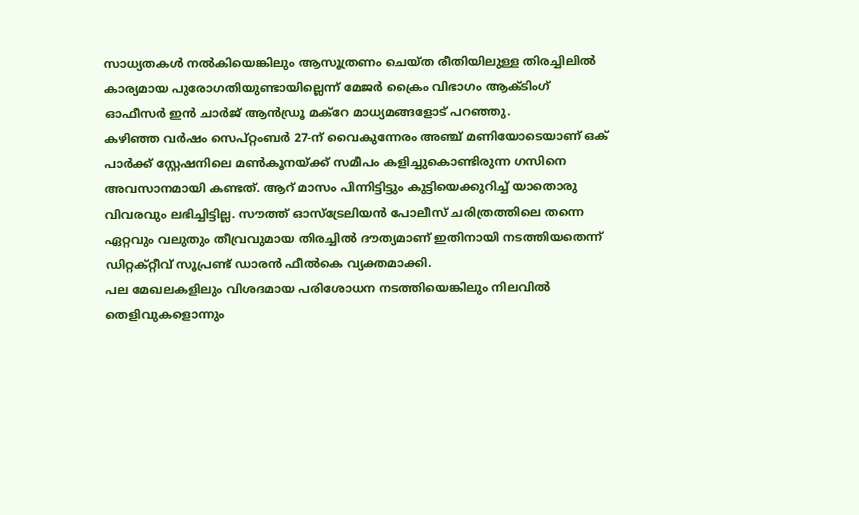സാധ്യതകൾ നൽകിയെങ്കിലും ആസൂത്രണം ചെയ്ത രീതിയിലുള്ള തിരച്ചിലിൽ കാര്യമായ പുരോഗതിയുണ്ടായില്ലെന്ന് മേജർ ക്രൈം വിഭാഗം ആക്ടിംഗ് ഓഫീസർ ഇൻ ചാർജ് ആൻഡ്രൂ മക്റേ മാധ്യമങ്ങളോട് പറഞ്ഞു.
കഴിഞ്ഞ വർഷം സെപ്റ്റംബർ 27-ന് വൈകുന്നേരം അഞ്ച് മണിയോടെയാണ് ഒക് പാർക്ക് സ്റ്റേഷനിലെ മൺകൂനയ്ക്ക് സമീപം കളിച്ചുകൊണ്ടിരുന്ന ഗസിനെ അവസാനമായി കണ്ടത്. ആറ് മാസം പിന്നിട്ടിട്ടും കുട്ടിയെക്കുറിച്ച് യാതൊരു വിവരവും ലഭിച്ചിട്ടില്ല. സൗത്ത് ഓസ്ട്രേലിയൻ പോലീസ് ചരിത്രത്തിലെ തന്നെ ഏറ്റവും വലുതും തീവ്രവുമായ തിരച്ചിൽ ദൗത്യമാണ് ഇതിനായി നടത്തിയതെന്ന് ഡിറ്റക്റ്റീവ് സൂപ്രണ്ട് ഡാരൻ ഫീൽകെ വ്യക്തമാക്കി.
പല മേഖലകളിലും വിശദമായ പരിശോധന നടത്തിയെങ്കിലും നിലവിൽ തെളിവുകളൊന്നും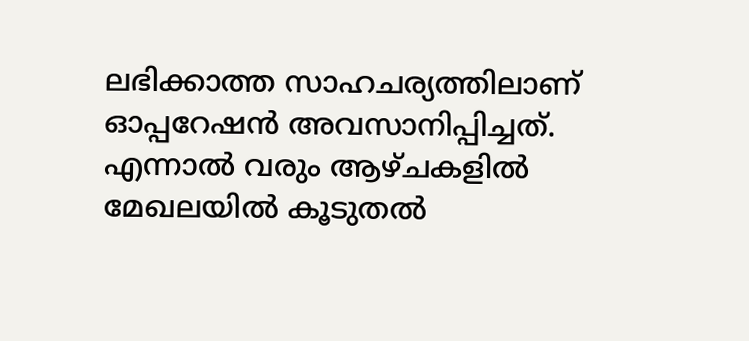ലഭിക്കാത്ത സാഹചര്യത്തിലാണ് ഓപ്പറേഷൻ അവസാനിപ്പിച്ചത്. എന്നാൽ വരും ആഴ്ചകളിൽ മേഖലയിൽ കൂടുതൽ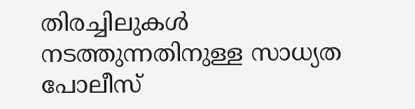തിരച്ചിലുകൾ നടത്തുന്നതിനുള്ള സാധ്യത പോലീസ്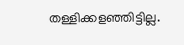തള്ളിക്കളഞ്ഞിട്ടില്ല.